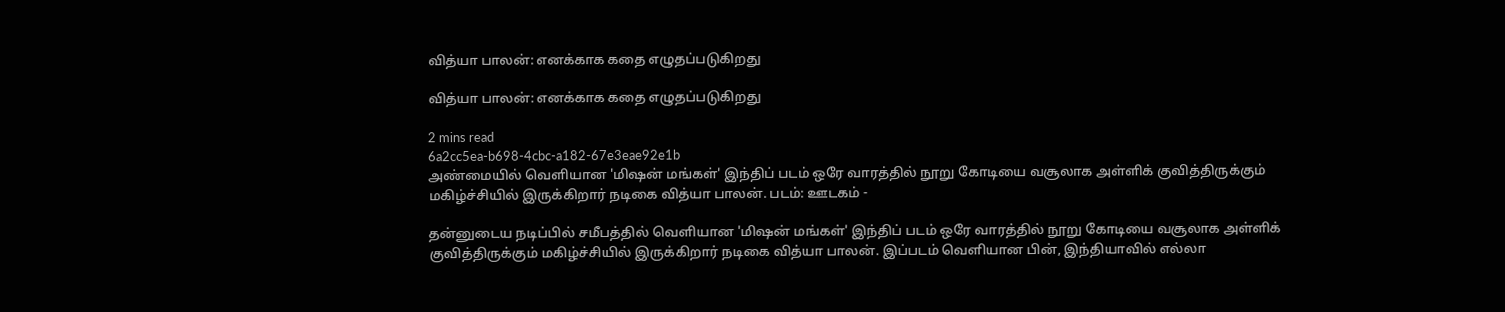வித்யா பாலன்: எனக்காக கதை எழுதப்படுகிறது

வித்யா பாலன்: எனக்காக கதை எழுதப்படுகிறது

2 mins read
6a2cc5ea-b698-4cbc-a182-67e3eae92e1b
அண்மையில் வெளியான 'மிஷன் மங்கள்' இந்திப் படம் ஒரே வாரத்தில் நூறு கோடியை வசூலாக அள்ளிக் குவித்திருக்கும் மகிழ்ச்சியில் இருக்கிறார் நடிகை வித்யா பாலன். படம்: ஊடகம் -

தன்னுடைய நடிப்பில் சமீபத்தில் வெளியான 'மிஷன் மங்கள்' இந்திப் படம் ஒரே வாரத்தில் நூறு கோடியை வசூலாக அள்ளிக் குவித்திருக்கும் மகிழ்ச்சியில் இருக்கிறார் நடிகை வித்யா பாலன். இப்படம் வெளியான பின், இந்தியாவில் எல்லா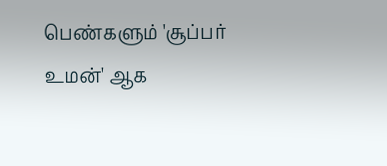பெண்களும் 'சூப்பர் உமன்' ஆக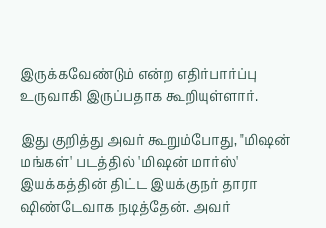இருக்கவேண்டும் என்ற எதிர்பார்ப்பு உருவாகி இருப்பதாக கூறியுள்ளார்.

இது குறித்து அவர் கூறும்போது, "மிஷன் மங்கள்' படத்தில் 'மிஷன் மார்ஸ்' இயக்கத்தின் திட்ட இயக்குநர் தாரா ஷிண்டேவாக நடித்தேன். அவர்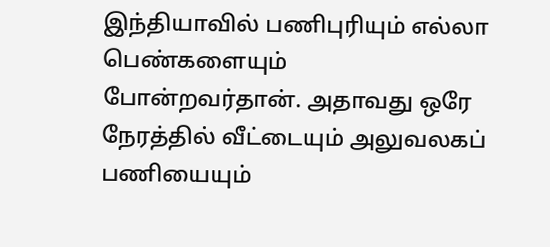இந்தியாவில் பணிபுரியும் எல்லா பெண்களையும் போன்றவர்தான். அதாவது ஒரே நேரத்தில் வீட்டையும் அலுவலகப் பணியையும்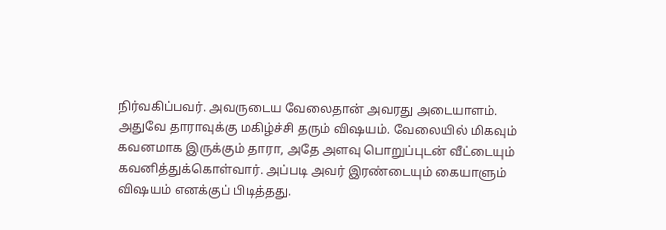நிர்வகிப்பவர். அவருடைய வேலைதான் அவரது அடையாளம். அதுவே தாராவுக்கு மகிழ்ச்சி தரும் விஷயம். வேலையில் மிகவும் கவனமாக இருக்கும் தாரா, அதே அளவு பொறுப்புடன் வீட்டையும் கவனித்துக்கொள்வார். அப்படி அவர் இரண்டையும் கையாளும் விஷயம் எனக்குப் பிடித்தது.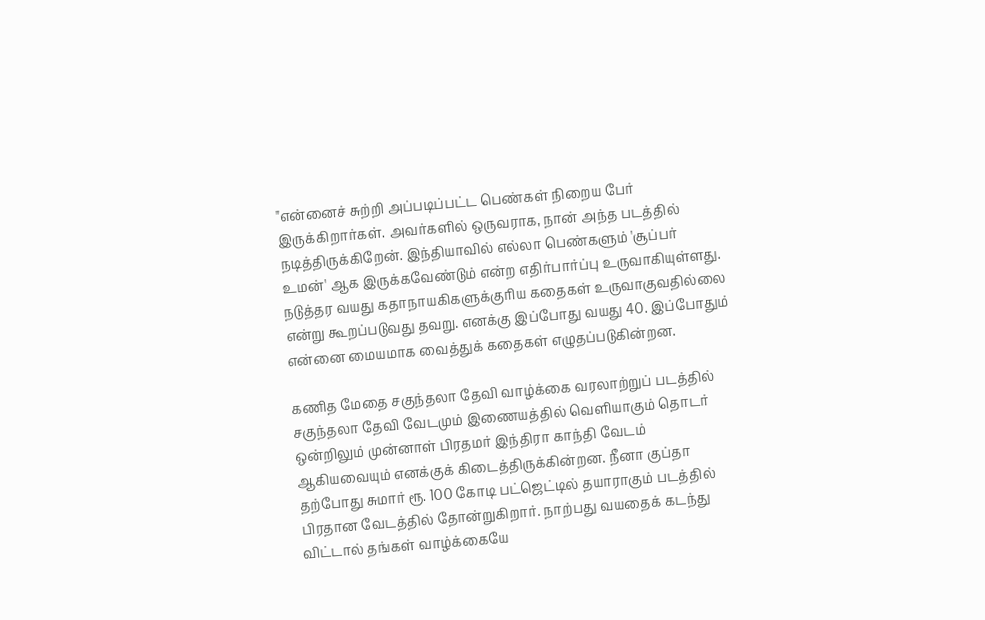"என்னைச் சுற்றி அப்படிப்பட்ட பெண்கள் நிறைய பேர் இருக்கிறார்கள். அவர்களில் ஒருவராக, நான் அந்த படத்தில் நடித்திருக்கிறேன். இந்தியாவில் எல்லா பெண்களும் 'சூப்பர் உமன்' ஆக இருக்கவேண்டும் என்ற எதிர்பார்ப்பு உருவாகியுள்ளது. நடுத்தர வயது கதாநாயகிகளுக்குரிய கதைகள் உருவாகுவதில்லை என்று கூறப்படுவது தவறு. எனக்கு இப்போது வயது 40. இப்போதும் என்னை மையமாக வைத்துக் கதைகள் எழுதப்படுகின்றன.

கணித மேதை சகுந்தலா தேவி வாழ்க்கை வரலாற்றுப் படத்தில் சகுந்தலா தேவி வேடமும் இணையத்தில் வெளியாகும் தொடர் ஒன்றிலும் முன்னாள் பிரதமர் இந்திரா காந்தி வேடம் ஆகியவையும் எனக்குக் கிடைத்திருக்கின்றன. நீனா குப்தா தற்போது சுமார் ரூ. 100 கோடி பட்ஜெட்டில் தயாராகும் படத்தில் பிரதான வேடத்தில் தோன்றுகிறார். நாற்பது வயதைக் கடந்து விட்டால் தங்கள் வாழ்க்கையே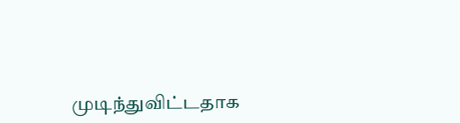முடிந்துவிட்டதாக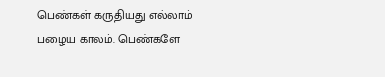பெண்கள் கருதியது எல்லாம் பழைய காலம். பெண்களே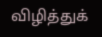விழித்துக்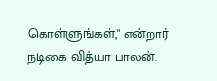கொள்ளுங்கள்," என்றார் நடிகை வித்யா பாலன்.